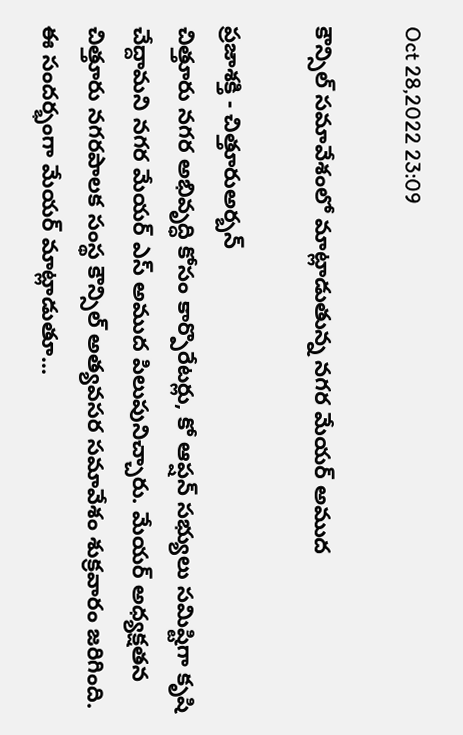Oct 28,2022 23:09

కౌన్సిల్‌ సమావేశంలో మాట్లాడుతున్న నగర మేయర్‌ అముద

ప్రజాశక్తి - చిత్తూరుఅర్బన్‌
చిత్తూరు నగర అభివృద్ధి కోసం కార్పొరేటర్లు, కో ఆప్షన్‌ సభ్యులు సమిష్టిగా కృషి చేద్దామని నగర మేయర్‌ ఎస్‌ అముద పిలుపునిచ్చారు. మేయర్‌ అధ్యక్షతన చిత్తూరు నగరపాలక సంస్థ కౌన్సిల్‌ అత్యవసర సమావేశం శుక్రవారం జరిగింది. ఈ సందర్భంగా మేయర్‌ మాట్లాడుతూ...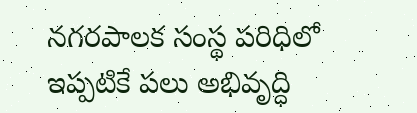నగరపాలక సంస్థ పరిధిలో ఇప్పటికే పలు అభివృద్ధి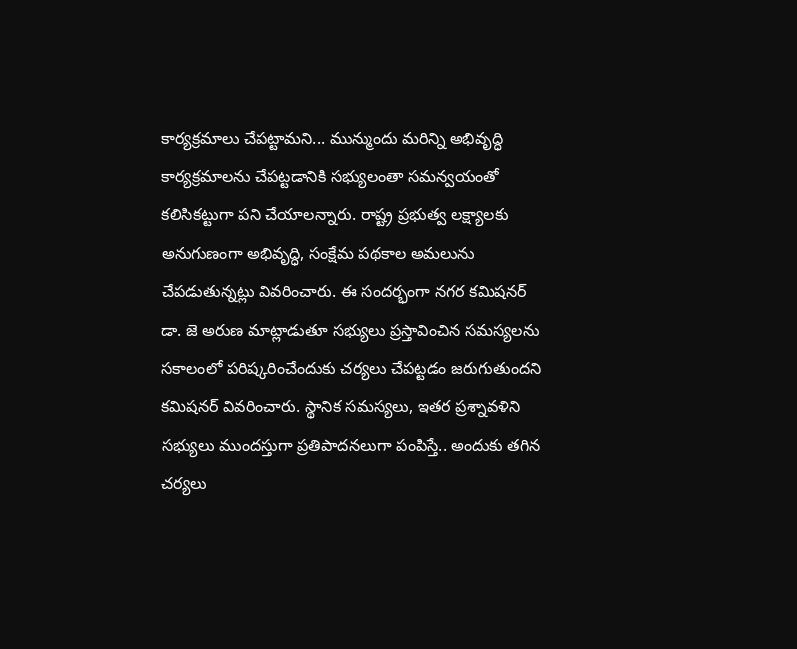కార్యక్రమాలు చేపట్టామని... మున్ముందు మరిన్ని అభివృద్ధి కార్యక్రమాలను చేపట్టడానికి సభ్యులంతా సమన్వయంతో కలిసికట్టుగా పని చేయాలన్నారు. రాష్ట్ర ప్రభుత్వ లక్ష్యాలకు అనుగుణంగా అభివృద్ధి, సంక్షేమ పథకాల అమలును చేపడుతున్నట్లు వివరించారు. ఈ సందర్భంగా నగర కమిషనర్‌ డా. జె అరుణ మాట్లాడుతూ సభ్యులు ప్రస్తావించిన సమస్యలను సకాలంలో పరిష్కరించేందుకు చర్యలు చేపట్టడం జరుగుతుందని కమిషనర్‌ వివరించారు. స్థానిక సమస్యలు, ఇతర ప్రశ్నావళిని సభ్యులు ముందస్తుగా ప్రతిపాదనలుగా పంపిస్తే.. అందుకు తగిన చర్యలు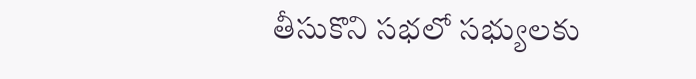తీసుకొని సభలో సభ్యులకు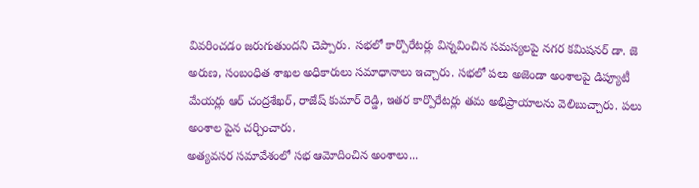వివరించడం జరుగుతుందని చెప్పారు. సభలో కార్పొరేటర్లు విన్నవించిన సమస్యలపై నగర కమిషనర్‌ డా. జె అరుణ, సంబంధిత శాఖల అధికారులు సమాధానాలు ఇచ్చారు. సభలో పలు అజెండా అంశాలపై డిప్యూటీ మేయర్లు ఆర్‌ చంద్రశేఖర్‌, రాజేష్‌ కుమార్‌ రెడ్డి, ఇతర కార్పొరేటర్లు తమ అభిప్రాయాలను వెలిబుచ్చారు. పలు అంశాల పైన చర్చించారు.
అత్యవసర సమావేశంలో సభ ఆమోదించిన అంశాలు...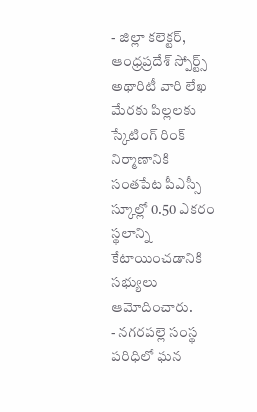- జిల్లా కలెక్టర్‌, ఆంధ్రప్రదేశ్‌ స్పోర్ట్స్‌ అథారిటీ వారి లేఖ మేరకు పిల్లలకు స్కేటింగ్‌ రింక్‌ నిర్మాణానికి సంతపేట పీఎస్సీ స్కూల్లో 0.50 ఎకరం స్థలాన్ని కేటాయించడానికి సభ్యులు ఆమోదించారు.
- నగరపల్లె సంస్థ పరిధిలో ఘన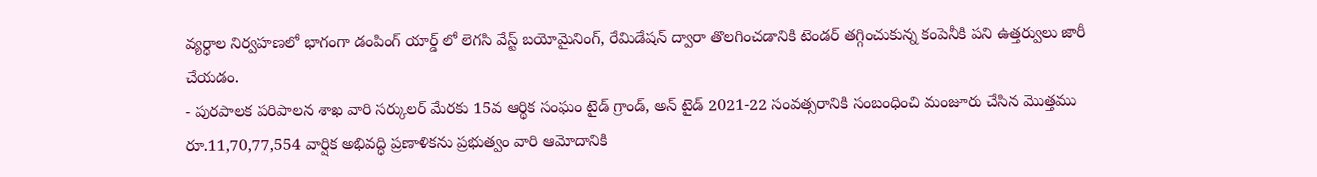వ్యర్ధాల నిర్వహణలో భాగంగా డంపింగ్‌ యార్డ్‌ లో లెగసి వేస్ట్‌ బయోమైనింగ్‌, రేమిడేషన్‌ ద్వారా తొలగించడానికి టెండర్‌ తగ్గించుకున్న కంపెనీకి పని ఉత్తర్వులు జారీ చేయడం.
- పురపాలక పరిపాలన శాఖ వారి సర్కులర్‌ మేరకు 15వ ఆర్థిక సంఘం టైడ్‌ గ్రాండ్‌, అన్‌ టైడ్‌ 2021-22 సంవత్సరానికి సంబంధించి మంజూరు చేసిన మొత్తము రూ.11,70,77,554 వార్షిక అభివద్ధి ప్రణాళికను ప్రభుత్వం వారి ఆమోదానికి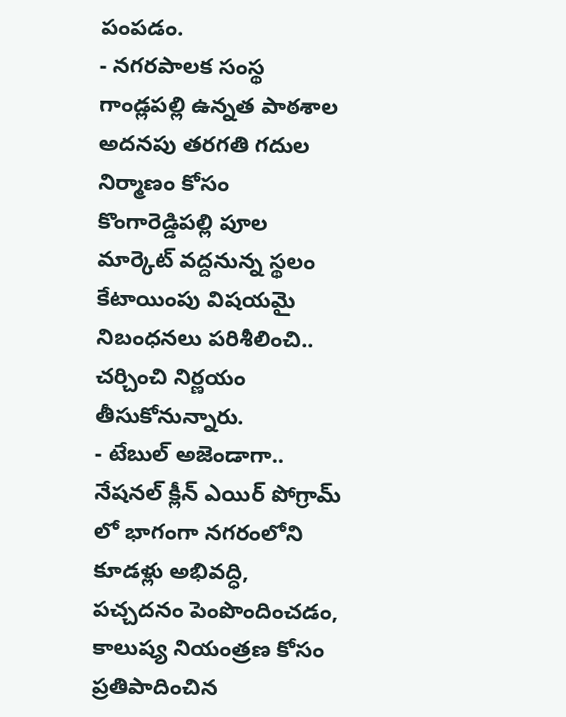పంపడం.
- నగరపాలక సంస్థ గాండ్లపల్లి ఉన్నత పాఠశాల అదనపు తరగతి గదుల నిర్మాణం కోసం కొంగారెడ్డిపల్లి పూల మార్కెట్‌ వద్దనున్న స్థలం కేటాయింపు విషయమై నిబంధనలు పరిశీలించి.. చర్చించి నిర్ణయం తీసుకోనున్నారు.
- టేబుల్‌ అజెండాగా.. నేషనల్‌ క్లీన్‌ ఎయిర్‌ పోగ్రామ్‌ లో భాగంగా నగరంలోని కూడళ్లు అభివద్ధి, పచ్చదనం పెంపొందించడం, కాలుష్య నియంత్రణ కోసం ప్రతిపాదించిన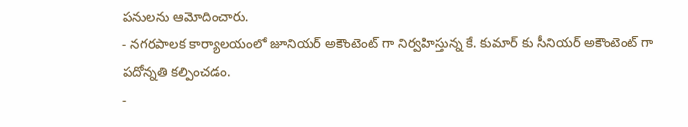పనులను ఆమోదించారు.
- నగరపాలక కార్యాలయంలో జూనియర్‌ అకౌంటెంట్‌ గా నిర్వహిస్తున్న కే. కుమార్‌ కు సీనియర్‌ అకౌంటెంట్‌ గా పదోన్నతి కల్పించడం.
-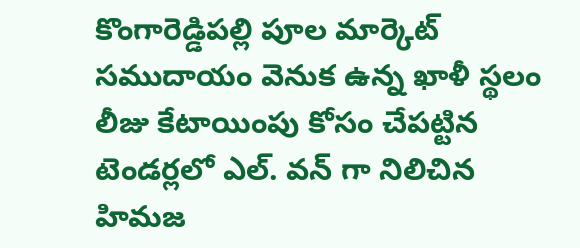కొంగారెడ్డిపల్లి పూల మార్కెట్‌ సముదాయం వెనుక ఉన్న ఖాళీ స్థలం లీజు కేటాయింపు కోసం చేపట్టిన టెండర్లలో ఎల్‌. వన్‌ గా నిలిచిన హిమజ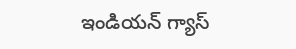ఇండియన్‌ గ్యాస్‌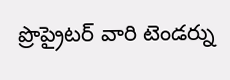ప్రొప్రైటర్‌ వారి టెండర్ను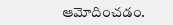ఆమోదించడం.